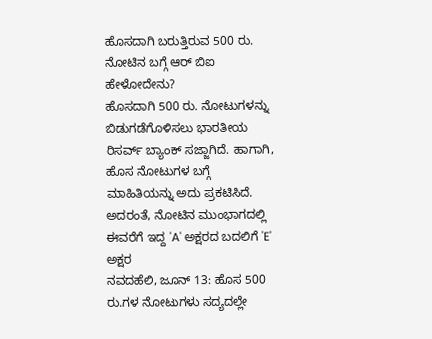ಹೊಸದಾಗಿ ಬರುತ್ತಿರುವ 500 ರು. ನೋಟಿನ ಬಗ್ಗೆ ಆರ್ ಬಿಐ ಹೇಳೋದೇನು?
ಹೊಸದಾಗಿ 500 ರು. ನೋಟುಗಳನ್ನು ಬಿಡುಗಡೆಗೊಳಿಸಲು ಭಾರತೀಯ ರಿಸರ್ವ್ ಬ್ಯಾಂಕ್ ಸಜ್ಜಾಗಿದೆ. ಹಾಗಾಗಿ, ಹೊಸ ನೋಟುಗಳ ಬಗ್ಗೆ ಮಾಹಿತಿಯನ್ನು ಅದು ಪ್ರಕಟಿಸಿದೆ. ಅದರಂತೆ, ನೋಟಿನ ಮುಂಭಾಗದಲ್ಲಿ ಈವರೆಗೆ ಇದ್ದ 'A' ಅಕ್ಷರದ ಬದಲಿಗೆ 'E' ಅಕ್ಷರ
ನವದಹೆಲಿ, ಜೂನ್ 13: ಹೊಸ 500 ರು.ಗಳ ನೋಟುಗಳು ಸದ್ಯದಲ್ಲೇ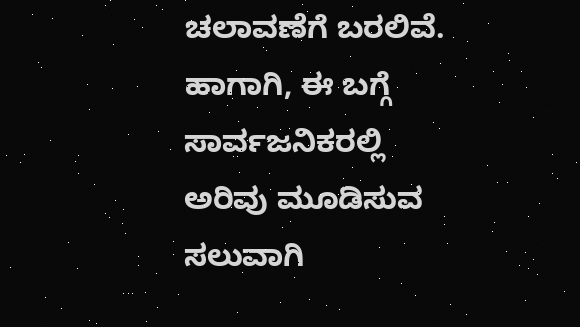ಚಲಾವಣೆಗೆ ಬರಲಿವೆ. ಹಾಗಾಗಿ, ಈ ಬಗ್ಗೆ ಸಾರ್ವಜನಿಕರಲ್ಲಿ ಅರಿವು ಮೂಡಿಸುವ ಸಲುವಾಗಿ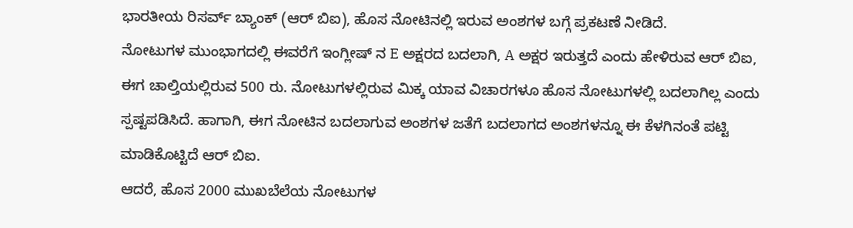ಭಾರತೀಯ ರಿಸರ್ವ್ ಬ್ಯಾಂಕ್ (ಆರ್ ಬಿಐ), ಹೊಸ ನೋಟಿನಲ್ಲಿ ಇರುವ ಅಂಶಗಳ ಬಗ್ಗೆ ಪ್ರಕಟಣೆ ನೀಡಿದೆ.
ನೋಟುಗಳ ಮುಂಭಾಗದಲ್ಲಿ ಈವರೆಗೆ ಇಂಗ್ಲೀಷ್ ನ E ಅಕ್ಷರದ ಬದಲಾಗಿ, A ಅಕ್ಷರ ಇರುತ್ತದೆ ಎಂದು ಹೇಳಿರುವ ಆರ್ ಬಿಐ, ಈಗ ಚಾಲ್ತಿಯಲ್ಲಿರುವ 500 ರು. ನೋಟುಗಳಲ್ಲಿರುವ ಮಿಕ್ಕ ಯಾವ ವಿಚಾರಗಳೂ ಹೊಸ ನೋಟುಗಳಲ್ಲಿ ಬದಲಾಗಿಲ್ಲ ಎಂದು ಸ್ಪಷ್ಟಪಡಿಸಿದೆ. ಹಾಗಾಗಿ, ಈಗ ನೋಟಿನ ಬದಲಾಗುವ ಅಂಶಗಳ ಜತೆಗೆ ಬದಲಾಗದ ಅಂಶಗಳನ್ನೂ ಈ ಕೆಳಗಿನಂತೆ ಪಟ್ಟಿ ಮಾಡಿಕೊಟ್ಟಿದೆ ಆರ್ ಬಿಐ.
ಆದರೆ, ಹೊಸ 2000 ಮುಖಬೆಲೆಯ ನೋಟುಗಳ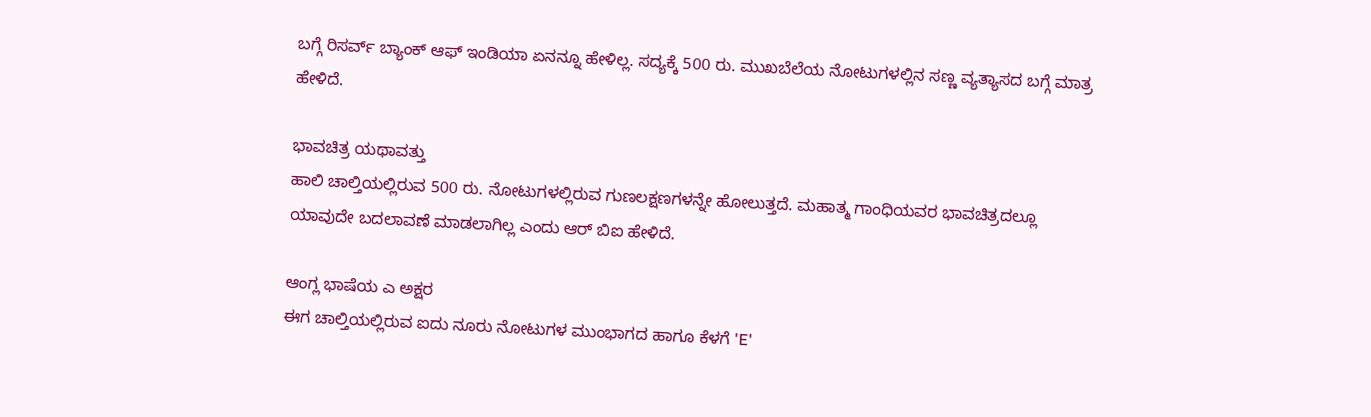ಬಗ್ಗೆ ರಿಸರ್ವ್ ಬ್ಯಾಂಕ್ ಆಫ್ ಇಂಡಿಯಾ ಏನನ್ನೂ ಹೇಳಿಲ್ಲ. ಸದ್ಯಕ್ಕೆ 500 ರು. ಮುಖಬೆಲೆಯ ನೋಟುಗಳಲ್ಲಿನ ಸಣ್ಣ ವ್ಯತ್ಯಾಸದ ಬಗ್ಗೆ ಮಾತ್ರ ಹೇಳಿದೆ.

ಭಾವಚಿತ್ರ ಯಥಾವತ್ತು
ಹಾಲಿ ಚಾಲ್ತಿಯಲ್ಲಿರುವ 500 ರು. ನೋಟುಗಳಲ್ಲಿರುವ ಗುಣಲಕ್ಷಣಗಳನ್ನೇ ಹೋಲುತ್ತದೆ. ಮಹಾತ್ಮ ಗಾಂಧಿಯವರ ಭಾವಚಿತ್ರದಲ್ಲೂ ಯಾವುದೇ ಬದಲಾವಣೆ ಮಾಡಲಾಗಿಲ್ಲ ಎಂದು ಆರ್ ಬಿಐ ಹೇಳಿದೆ.

ಆಂಗ್ಲ ಭಾಷೆಯ ಎ ಅಕ್ಷರ
ಈಗ ಚಾಲ್ತಿಯಲ್ಲಿರುವ ಐದು ನೂರು ನೋಟುಗಳ ಮುಂಭಾಗದ ಹಾಗೂ ಕೆಳಗೆ 'E'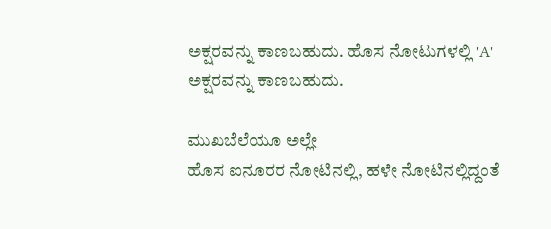ಅಕ್ಷರವನ್ನು ಕಾಣಬಹುದು. ಹೊಸ ನೋಟುಗಳಲ್ಲಿ 'A' ಅಕ್ಷರವನ್ನು ಕಾಣಬಹುದು.

ಮುಖಬೆಲೆಯೂ ಅಲ್ಲೇ
ಹೊಸ ಐನೂರರ ನೋಟಿನಲ್ಲಿ, ಹಳೇ ನೋಟಿನಲ್ಲಿದ್ದಂತೆ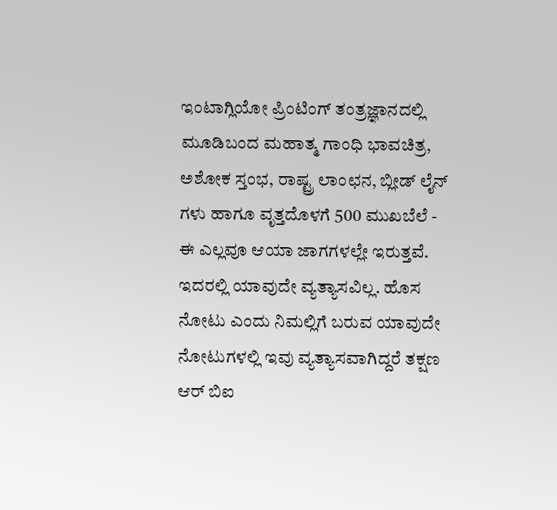ಇಂಟಾಗ್ಲಿಯೋ ಪ್ರಿಂಟಿಂಗ್ ತಂತ್ರಜ್ಞಾನದಲ್ಲಿ ಮೂಡಿಬಂದ ಮಹಾತ್ಮ ಗಾಂಧಿ ಭಾವಚಿತ್ರ, ಅಶೋಕ ಸ್ತಂಭ, ರಾಷ್ಟ್ರ ಲಾಂಛನ, ಬ್ಲೀಡ್ ಲೈನ್ ಗಳು ಹಾಗೂ ವೃತ್ತದೊಳಗೆ 500 ಮುಖಬೆಲೆ - ಈ ಎಲ್ಲವೂ ಆಯಾ ಜಾಗಗಳಲ್ಲೇ ಇರುತ್ತವೆ. ಇದರಲ್ಲಿ ಯಾವುದೇ ವ್ಯತ್ಯಾಸವಿಲ್ಲ. ಹೊಸ ನೋಟು ಎಂದು ನಿಮಲ್ಲಿಗೆ ಬರುವ ಯಾವುದೇ ನೋಟುಗಳಲ್ಲಿ ಇವು ವ್ಯತ್ಯಾಸವಾಗಿದ್ದರೆ ತಕ್ಷಣ ಆರ್ ಬಿಐ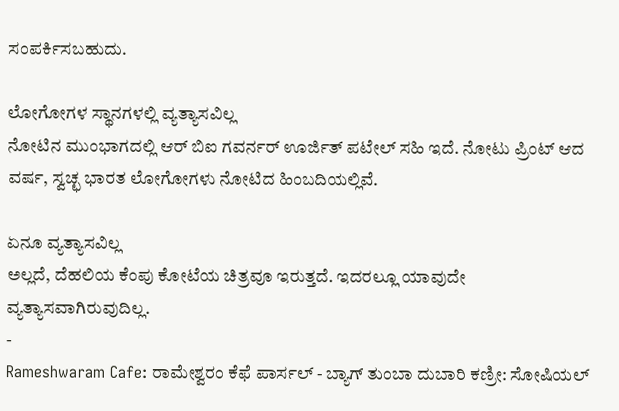ಸಂಪರ್ಕಿಸಬಹುದು.

ಲೋಗೋಗಳ ಸ್ಥಾನಗಳಲ್ಲಿ ವ್ಯತ್ಯಾಸವಿಲ್ಲ
ನೋಟಿನ ಮುಂಭಾಗದಲ್ಲಿ ಆರ್ ಬಿಐ ಗವರ್ನರ್ ಊರ್ಜಿತ್ ಪಟೇಲ್ ಸಹಿ ಇದೆ. ನೋಟು ಪ್ರಿಂಟ್ ಆದ ವರ್ಷ, ಸ್ವಚ್ಛ ಭಾರತ ಲೋಗೋಗಳು ನೋಟಿದ ಹಿಂಬದಿಯಲ್ಲಿವೆ.

ಏನೂ ವ್ಯತ್ಯಾಸವಿಲ್ಲ
ಅಲ್ಲದೆ, ದೆಹಲಿಯ ಕೆಂಪು ಕೋಟೆಯ ಚಿತ್ರವೂ ಇರುತ್ತದೆ. ಇದರಲ್ಲೂ ಯಾವುದೇ ವ್ಯತ್ಯಾಸವಾಗಿರುವುದಿಲ್ಲ.
-
Rameshwaram Cafe: ರಾಮೇಶ್ವರಂ ಕೆಫೆ ಪಾರ್ಸಲ್ - ಬ್ಯಾಗ್ ತುಂಬಾ ದುಬಾರಿ ಕಣ್ರೀ: ಸೋಷಿಯಲ್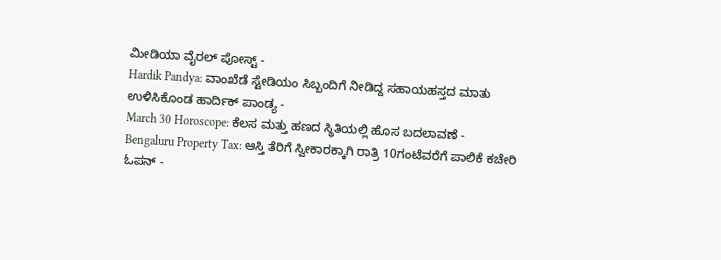ಮೀಡಿಯಾ ವೈರಲ್ ಪೋಸ್ಟ್ -
Hardik Pandya: ವಾಂಖೆಡೆ ಸ್ಟೇಡಿಯಂ ಸಿಬ್ಬಂದಿಗೆ ನೀಡಿದ್ದ ಸಹಾಯಹಸ್ತದ ಮಾತು ಉಳಿಸಿಕೊಂಡ ಹಾರ್ದಿಕ್ ಪಾಂಡ್ಯ -
March 30 Horoscope: ಕೆಲಸ ಮತ್ತು ಹಣದ ಸ್ಥಿತಿಯಲ್ಲಿ ಹೊಸ ಬದಲಾವಣೆ -
Bengaluru Property Tax: ಆಸ್ತಿ ತೆರಿಗೆ ಸ್ವೀಕಾರಕ್ಕಾಗಿ ರಾತ್ರಿ 10ಗಂಟೆವರೆಗೆ ಪಾಲಿಕೆ ಕಚೇರಿ ಓಪನ್ -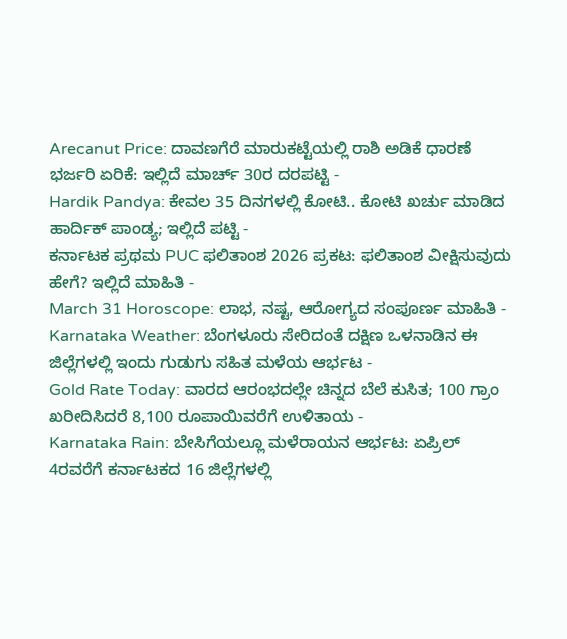Arecanut Price: ದಾವಣಗೆರೆ ಮಾರುಕಟ್ಟೆಯಲ್ಲಿ ರಾಶಿ ಅಡಿಕೆ ಧಾರಣೆ ಭರ್ಜರಿ ಏರಿಕೆ: ಇಲ್ಲಿದೆ ಮಾರ್ಚ್ 30ರ ದರಪಟ್ಟಿ -
Hardik Pandya: ಕೇವಲ 35 ದಿನಗಳಲ್ಲಿ ಕೋಟಿ.. ಕೋಟಿ ಖರ್ಚು ಮಾಡಿದ ಹಾರ್ದಿಕ್ ಪಾಂಡ್ಯ; ಇಲ್ಲಿದೆ ಪಟ್ಟಿ -
ಕರ್ನಾಟಕ ಪ್ರಥಮ PUC ಫಲಿತಾಂಶ 2026 ಪ್ರಕಟ: ಫಲಿತಾಂಶ ವೀಕ್ಷಿಸುವುದು ಹೇಗೆ? ಇಲ್ಲಿದೆ ಮಾಹಿತಿ -
March 31 Horoscope: ಲಾಭ, ನಷ್ಟ, ಆರೋಗ್ಯದ ಸಂಪೂರ್ಣ ಮಾಹಿತಿ -
Karnataka Weather: ಬೆಂಗಳೂರು ಸೇರಿದಂತೆ ದಕ್ಷಿಣ ಒಳನಾಡಿನ ಈ ಜಿಲ್ಲೆಗಳಲ್ಲಿ ಇಂದು ಗುಡುಗು ಸಹಿತ ಮಳೆಯ ಆರ್ಭಟ -
Gold Rate Today: ವಾರದ ಆರಂಭದಲ್ಲೇ ಚಿನ್ನದ ಬೆಲೆ ಕುಸಿತ; 100 ಗ್ರಾಂ ಖರೀದಿಸಿದರೆ 8,100 ರೂಪಾಯಿವರೆಗೆ ಉಳಿತಾಯ -
Karnataka Rain: ಬೇಸಿಗೆಯಲ್ಲೂ ಮಳೆರಾಯನ ಆರ್ಭಟ: ಏಪ್ರಿಲ್ 4ರವರೆಗೆ ಕರ್ನಾಟಕದ 16 ಜಿಲ್ಲೆಗಳಲ್ಲಿ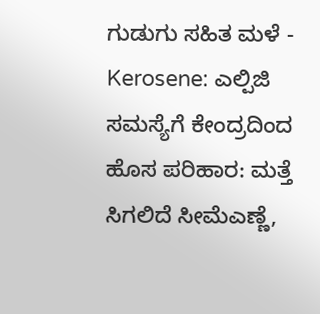ಗುಡುಗು ಸಹಿತ ಮಳೆ -
Kerosene: ಎಲ್ಪಿಜಿ ಸಮಸ್ಯೆಗೆ ಕೇಂದ್ರದಿಂದ ಹೊಸ ಪರಿಹಾರ: ಮತ್ತೆ ಸಿಗಲಿದೆ ಸೀಮೆಎಣ್ಣೆ,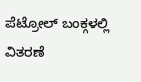ಪೆಟ್ರೋಲ್ ಬಂಕ್ಗಳಲ್ಲಿ ವಿತರಣೆ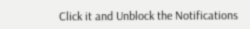Click it and Unblock the Notifications